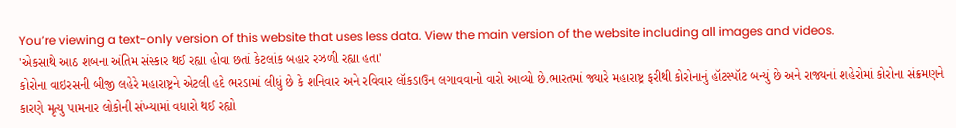You’re viewing a text-only version of this website that uses less data. View the main version of the website including all images and videos.
'એકસાથે આઠ શબના અંતિમ સંસ્કાર થઈ રહ્યા હોવા છતાં કેટલાંક બહાર રઝળી રહ્યા હતા'
કોરોના વાઇરસની બીજી લહેરે મહારાષ્ટ્રને એટલી હદે ભરડામાં લીધું છે કે શનિવાર અને રવિવાર લૉકડાઉન લગાવવાનો વારો આવ્યો છે.ભારતમાં જ્યારે મહારાષ્ટ્ર ફરીથી કોરોનાનું હૉટસ્પૉટ બન્યું છે અને રાજ્યનાં શહેરોમાં કોરોના સંક્રમણને કારણે મૃત્યુ પામનાર લોકોની સંખ્યામાં વધારો થઈ રહ્યો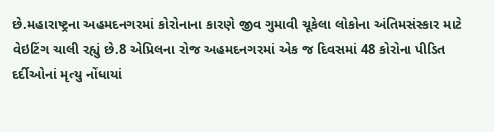છે.મહારાષ્ટ્રના અહમદનગરમાં કોરોનાના કારણે જીવ ગુમાવી ચૂકેલા લોકોના અંતિમસંસ્કાર માટે વેઇટિંગ ચાલી રહ્યું છે.8 એપ્રિલના રોજ અહમદનગરમાં એક જ દિવસમાં 48 કોરોના પીડિત દર્દીઓનાં મૃત્યુ નોંધાયાં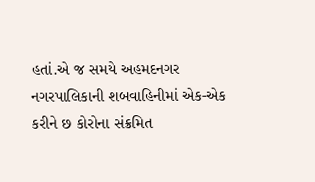હતાં.એ જ સમયે અહમદનગર નગરપાલિકાની શબવાહિનીમાં એક-એક કરીને છ કોરોના સંક્રમિત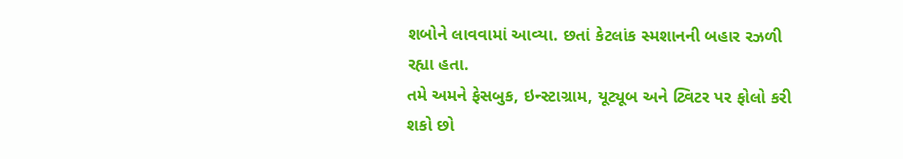શબોને લાવવામાં આવ્યા. છતાં કેટલાંક સ્મશાનની બહાર રઝળી રહ્યા હતા.
તમે અમને ફેસબુક, ઇન્સ્ટાગ્રામ, યૂટ્યૂબ અને ટ્વિટર પર ફોલો કરી શકો છો